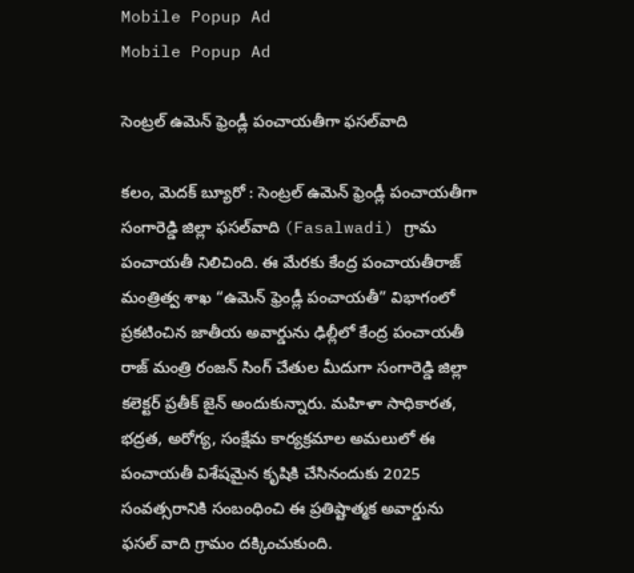Mobile Popup Ad
Mobile Popup Ad

సెంట్ర‌ల్ ఉమెన్ ఫ్రెండ్లీ పంచాయతీగా ఫ‌స‌ల్‌వాది

కలం, మెదక్ బ్యూరో : సెంట్ర‌ల్ ఉమెన్ ఫ్రెండ్లీ పంచాయతీగా సంగారెడ్డి జిల్లా ఫసల్‌వాది (Fasalwadi) గ్రామ పంచాయతీ నిలిచింది. ఈ మేరకు కేంద్ర పంచాయతీరాజ్ మంత్రిత్వ శాఖ “ఉమెన్ ఫ్రెండ్లీ పంచాయతీ” విభాగంలో ప్రకటించిన జాతీయ అవార్డును ఢిల్లీలో కేంద్ర పంచాయతీ రాజ్ మంత్రి రంజన్ సింగ్ చేతుల మీదుగా సంగారెడ్డి జిల్లా కలెక్టర్ ప్రతీక్ జైన్ అందుకున్నారు. మహిళా సాధికారత, భద్రత, అరోగ్య, సంక్షేమ కార్యక్రమాల అమలులో ఈ పంచాయతీ విశేష‌మైన కృషికి చేసినందుకు 2025 సంవ‌త్స‌రానికి సంబంధించి ఈ ప్రతిష్టాత్మక అవార్డును ఫ‌స‌ల్ వాది గ్రామం దక్కించుకుంది.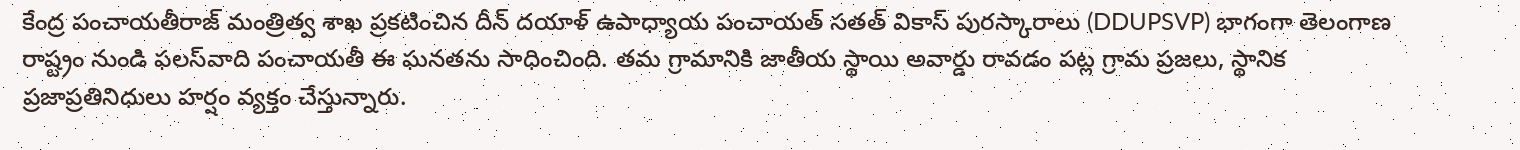కేంద్ర పంచాయతీరాజ్ మంత్రిత్వ శాఖ ప్రకటించిన దీన్ దయాళ్ ఉపాధ్యాయ పంచాయత్ సతత్ వికాస్ పురస్కారాలు (DDUPSVP) భాగంగా తెలంగాణ రాష్ట్రం నుండి ఫ‌ల‌స్‌వాది పంచాయతీ ఈ ఘ‌న‌త‌ను సాధించింది. తమ గ్రామానికి జాతీయ స్థాయి అవార్డు రావ‌డం ప‌ట్ల గ్రామ ప్రజలు, స్థానిక ప్రజాప్రతినిధులు హర్షం వ్య‌క్తం చేస్తున్నారు.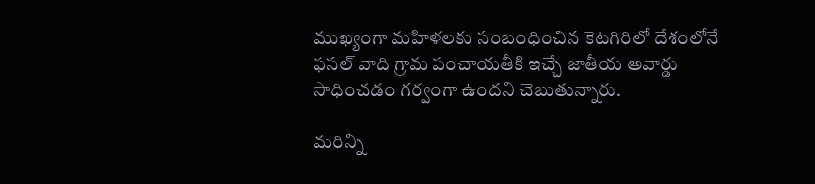ముఖ్యంగా మ‌హిళ‌ల‌కు సంబంధించిన కెట‌గిరిలో దేశంలోనే ఫ‌స‌ల్ వాది గ్రామ పంచాయతీకి ఇచ్చే జాతీయ అవార్డు సాధించ‌డం గ‌ర్వంగా ఉంద‌ని చెబుతున్నారు.

మ‌రిన్ని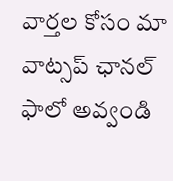వార్త‌ల కోసం మా వాట్స‌ప్ ఛాన‌ల్ ఫాలో అవ్వండి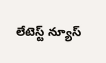లేటెస్ట్ న్యూస్‌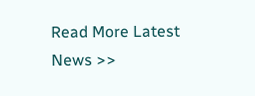Read More Latest News >>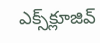ఎక్స్‌క్లూజివ్‌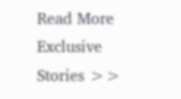Read More Exclusive Stories >>